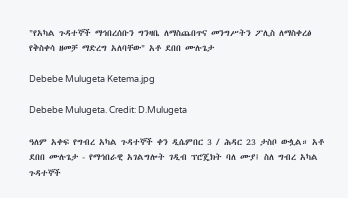"የአካል ጉዳተኞች ማኅበረሰቡን ግንዛቤ ለማስጨበጥና መንግሥትን ፖሊስ ለማስቀረፅ የቅስቀሳ ዘመቻ ማድረግ አለባቸው" አቶ ደበበ ሙሉጌታ

Debebe Mulugeta Ketema.jpg

Debebe Mulugeta. Credit: D.Mulugeta

ዓለም አቀፍ የግብረ አካል ጉዳተኞች ቀን ዲሴምበር 3 / ሕዳር 23 ታስቦ ውሏል። አቶ ደበበ ሙሉጌታ - የማኅበራዊ አገልግሎት ገዲብ ፕሮጄክት ባለ ሙያ፤ ስለ ግብረ አካል ጉዳተኞች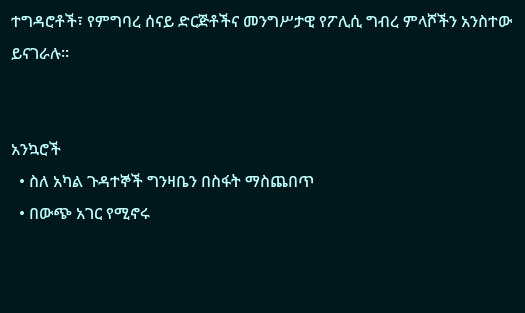ተግዳሮቶች፣ የምግባረ ሰናይ ድርጅቶችና መንግሥታዊ የፖሊሲ ግብረ ምላሾችን አንስተው ይናገራሉ።


አንኳሮች
  • ስለ አካል ጉዳተኞች ግንዛቤን በስፋት ማስጨበጥ
  • በውጭ አገር የሚኖሩ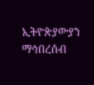ኢትዮጵያውያን ማኅበረሰብ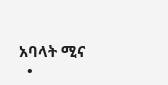አባላት ሚና
  •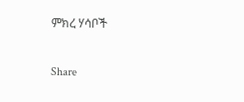ምክረ ሃሳቦች

Share